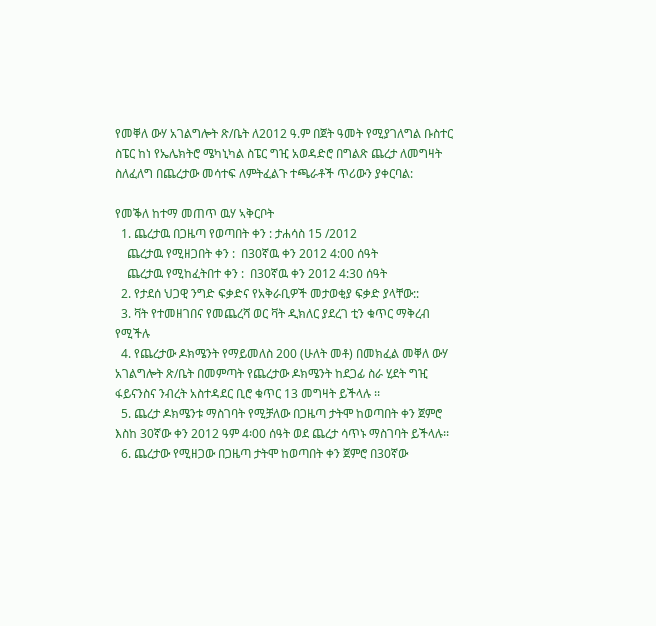የመቐለ ውሃ አገልግሎት ጽ/ቤት ለ2012 ዓ.ም በጀት ዓመት የሚያገለግል ቡስተር ስፔር ከነ የኤሌክትሮ ሜካኒካል ስፔር ግዢ አወዳድሮ በግልጽ ጨረታ ለመግዛት ስለፈለግ በጨረታው መሳተፍ ለምትፈልጉ ተጫራቶች ጥሪውን ያቀርባል:

የመቕለ ከተማ መጠጥ ዉሃ ኣቅርቦት
  1. ጨረታዉ በጋዜጣ የወጣበት ቀን : ታሐሳስ 15 /2012
    ጨረታዉ የሚዘጋበት ቀን :  በ30ኛዉ ቀን 2012 4:00 ሰዓት
    ጨረታዉ የሚከፈትበተ ቀን :  በ30ኛዉ ቀን 2012 4:30 ሰዓት
  2. የታደሰ ህጋዊ ንግድ ፍቃድና የአቅራቢዎች መታወቂያ ፍቃድ ያላቸው::
  3. ቫት የተመዘገበና የመጨረሻ ወር ቫት ዲክለር ያደረገ ቲን ቁጥር ማቅረብ የሚችሉ
  4. የጨረታው ዶክሜንት የማይመለስ 200 (ሁለት መቶ) በመክፈል መቐለ ውሃ አገልግሎት ጽ/ቤት በመምጣት የጨረታው ዶክሜንት ከደጋፊ ስራ ሂደት ግዢ ፋይናንስና ንብረት አስተዳደር ቢሮ ቁጥር 13 መግዛት ይችላሉ ፡፡
  5. ጨረታ ዶክሜንቱ ማስገባት የሚቻለው በጋዜጣ ታትሞ ከወጣበት ቀን ጀምሮ እስከ 30ኛው ቀን 2012 ዓም 4፡00 ሰዓት ወደ ጨረታ ሳጥኑ ማስገባት ይችላሉ፡፡
  6. ጨረታው የሚዘጋው በጋዜጣ ታትሞ ከወጣበት ቀን ጀምሮ በ30ኛው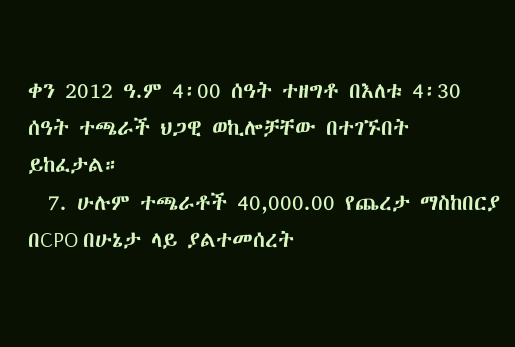ቀን 2012 ዓ.ም 4፡00 ሰዓት ተዘግቶ በእለቱ 4፡30 ሰዓት ተጫራች ህጋዊ ወኪሎቻቸው በተገኙበት ይከፈታል።
  7. ሁሉም ተጫራቶች 40,000.00 የጨረታ ማስከበርያ በCPO በሁኔታ ላይ ያልተመሰረት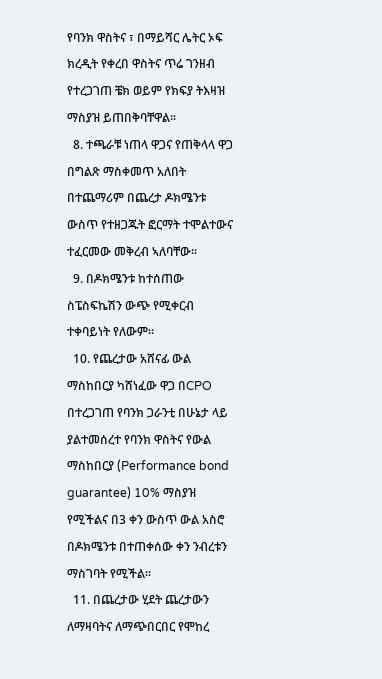የባንክ ዋስትና ፣ በማይሻር ሌትር ኦፍ ክረዲት የቀረበ ዋስትና ጥሬ ገንዘብ የተረጋገጠ ቼክ ወይም የክፍያ ትእዛዝ ማስያዝ ይጠበቅባቸዋል፡፡
  8. ተጫራቹ ነጠላ ዋጋና የጠቅላላ ዋጋ በግልጽ ማስቀመጥ አለበት በተጨማሪም በጨረታ ዶክሜንቱ ውስጥ የተዘጋጁት ፎርማት ተሞልተውና ተፈርመው መቅረብ ኣለባቸው።
  9. በዶክሜንቱ ከተሰጠው ስፔስፍኬሽን ውጭ የሚቀርብ ተቀባይነት የለውም።
  10. የጨረታው አሸናፊ ውል ማስከበርያ ካሸነፈው ዋጋ በCPO በተረጋገጠ የባንክ ጋራንቲ በሁኔታ ላይ ያልተመሰረተ የባንክ ዋስትና የውል ማስከበርያ (Performance bond guarantee) 10% ማስያዝ የሚችልና በ3 ቀን ውስጥ ውል አስሮ በዶክሜንቱ በተጠቀሰው ቀን ንብረቱን ማስገባት የሚችል፡፡
  11. በጨረታው ሂደት ጨረታውን ለማዛባትና ለማጭበርበር የሞከረ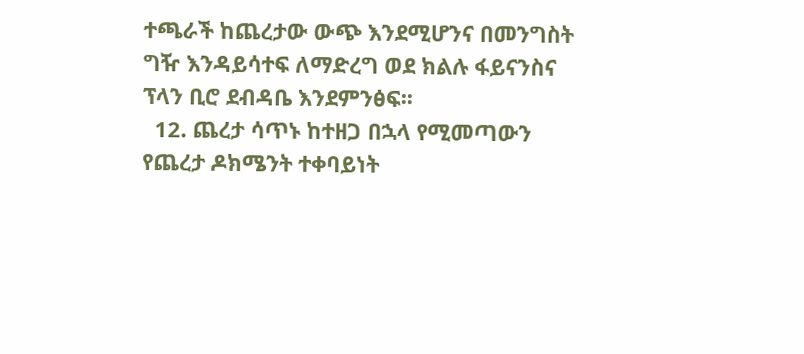ተጫራች ከጨረታው ውጭ እንደሚሆንና በመንግስት ግዥ እንዳይሳተፍ ለማድረግ ወደ ክልሉ ፋይናንስና ፕላን ቢሮ ደብዳቤ እንደምንፅፍ፡፡
  12. ጨረታ ሳጥኑ ከተዘጋ በኋላ የሚመጣውን የጨረታ ዶክሜንት ተቀባይነት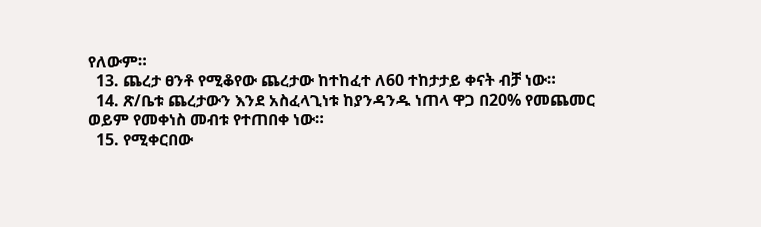የለውም።
  13. ጨረታ ፀንቶ የሚቆየው ጨረታው ከተከፈተ ለ60 ተከታታይ ቀናት ብቻ ነው።
  14. ጽ/ቤቱ ጨረታውን እንደ አስፈላጊነቱ ከያንዳንዱ ነጠላ ዋጋ በ20% የመጨመር ወይም የመቀነስ መብቱ የተጠበቀ ነው።
  15. የሚቀርበው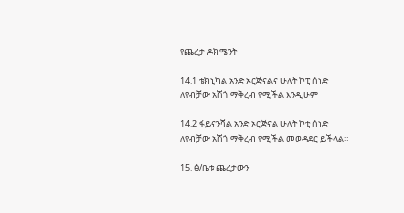የጨረታ ዶክሜንት

14.1 ቴክኒካል አንድ ኦርጅናልና ሁለት ኮፒ ሰነድ ለየብቻው አሽጎ ማቅረብ የሚችል እንዲሁም

14.2 ፋይናንሻል አንድ ኦርጅናል ሁለት ኮቲ ሰነድ ለየብቻው አሽጎ ማቅረብ የሚችል መወዳደር ይችላል።

15. ፅ/ቤቱ ጨረታውን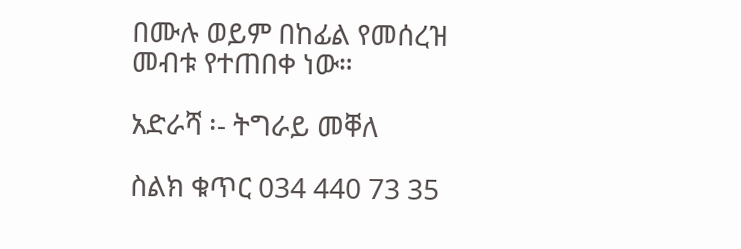በሙሉ ወይም በከፊል የመሰረዝ መብቱ የተጠበቀ ነው።

አድራሻ ፡- ትግራይ መቐለ

ስልክ ቁጥር 034 440 73 35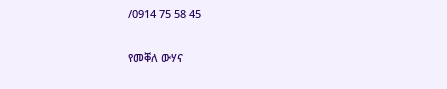/0914 75 58 45

የመቐለ ውሃና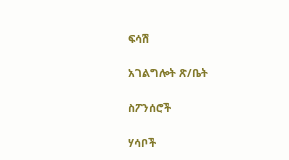ፍሳሽ

አገልግሎት ጽ/ቤት

ስፖንሰሮች

ሃሳቦች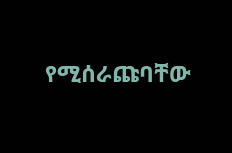የሚሰራጩባቸው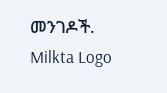መንገዶች.
Milkta Logo